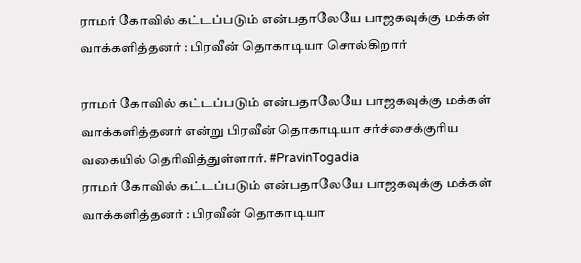ராமர் கோவில் கட்டப்படும் என்பதாலேயே பாஜகவுக்கு மக்கள் வாக்களித்தனர் : பிரவீன் தொகாடியா சொல்கிறார்

ராமர் கோவில் கட்டப்படும் என்பதாலேயே பாஜகவுக்கு மக்கள் வாக்களித்தனர் என்று பிரவீன் தொகாடியா சர்ச்சைக்குரிய வகையில் தெரிவித்துள்ளார். #PravinTogadia
ராமர் கோவில் கட்டப்படும் என்பதாலேயே பாஜகவுக்கு மக்கள் வாக்களித்தனர் : பிரவீன் தொகாடியா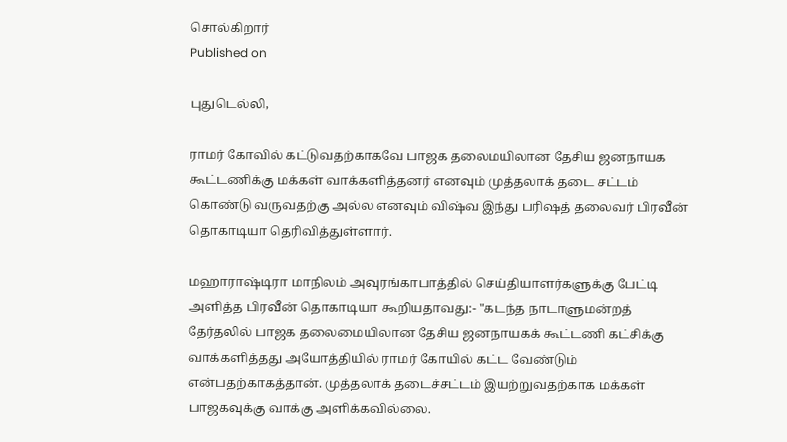சொல்கிறார்
Published on

புதுடெல்லி,

ராமர் கோவில் கட்டுவதற்காகவே பாஜக தலைமயிலான தேசிய ஜனநாயக கூட்டணிக்கு மக்கள் வாக்களித்தனர் எனவும் முத்தலாக் தடை சட்டம் கொண்டு வருவதற்கு அல்ல எனவும் விஷ்வ இந்து பரிஷத் தலைவர் பிரவீன் தொகாடியா தெரிவித்துள்ளார்.

மஹாராஷ்டிரா மாநிலம் அவுரங்காபாத்தில் செய்தியாளர்களுக்கு பேட்டி அளித்த பிரவீன் தொகாடியா கூறியதாவது:- "கடந்த நாடாளுமன்றத் தேர்தலில் பாஜக தலைமையிலான தேசிய ஜனநாயகக் கூட்டணி கட்சிக்கு வாக்களித்தது அயோத்தியில் ராமர் கோயில் கட்ட வேண்டும் என்பதற்காகத்தான். முத்தலாக் தடைச்சட்டம் இயற்றுவதற்காக மக்கள் பாஜகவுக்கு வாக்கு அளிக்கவில்லை.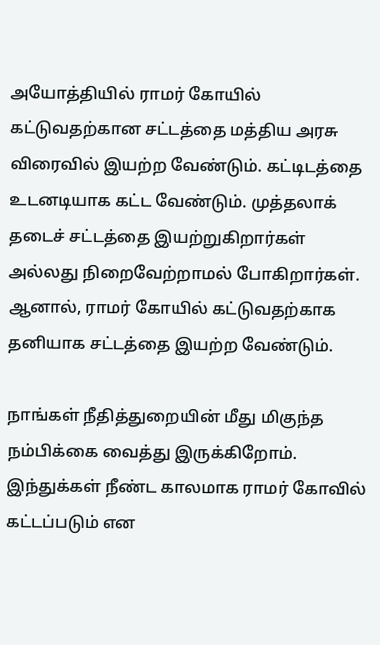அயோத்தியில் ராமர் கோயில் கட்டுவதற்கான சட்டத்தை மத்திய அரசு விரைவில் இயற்ற வேண்டும். கட்டிடத்தை உடனடியாக கட்ட வேண்டும். முத்தலாக் தடைச் சட்டத்தை இயற்றுகிறார்கள் அல்லது நிறைவேற்றாமல் போகிறார்கள். ஆனால், ராமர் கோயில் கட்டுவதற்காக தனியாக சட்டத்தை இயற்ற வேண்டும்.

நாங்கள் நீதித்துறையின் மீது மிகுந்த நம்பிக்கை வைத்து இருக்கிறோம். இந்துக்கள் நீண்ட காலமாக ராமர் கோவில் கட்டப்படும் என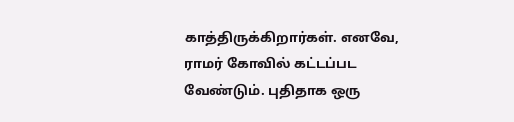காத்திருக்கிறார்கள். எனவே, ராமர் கோவில் கட்டப்பட வேண்டும். புதிதாக ஒரு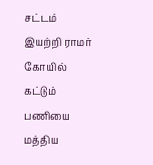சட்டம் இயற்றி ராமர் கோயில் கட்டும் பணியை மத்திய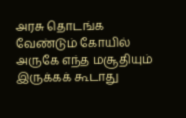அரசு தொடங்க வேண்டும் கோயில் அருகே எந்த மசூதியும் இருக்கக் கூடாது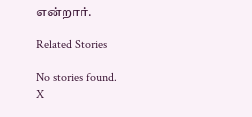என்றார்.

Related Stories

No stories found.
X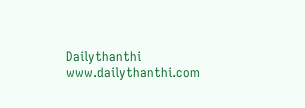Dailythanthi
www.dailythanthi.com